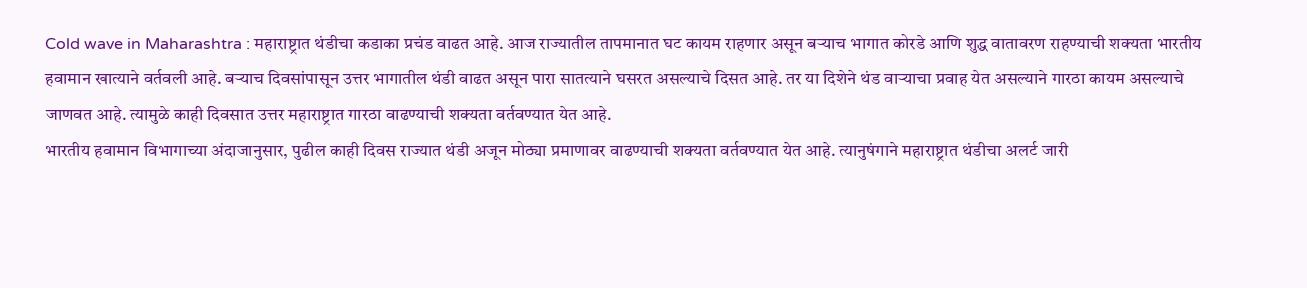Cold wave in Maharashtra : महाराष्ट्रात थंडीचा कडाका प्रचंड वाढत आहे. आज राज्यातील तापमानात घट कायम राहणार असून बऱ्याच भागात कोरडे आणि शुद्ध वातावरण राहण्याची शक्यता भारतीय हवामान खात्याने वर्तवली आहे. बऱ्याच दिवसांपासून उत्तर भागातील थंडी वाढत असून पारा सातत्याने घसरत असल्याचे दिसत आहे. तर या दिशेने थंड वाऱ्याचा प्रवाह येत असल्याने गारठा कायम असल्याचे जाणवत आहे. त्यामुळे काही दिवसात उत्तर महाराष्ट्रात गारठा वाढण्याची शक्यता वर्तवण्यात येत आहे.
भारतीय हवामान विभागाच्या अंदाजानुसार, पुढील काही दिवस राज्यात थंडी अजून मोठ्या प्रमाणावर वाढण्याची शक्यता वर्तवण्यात येत आहे. त्यानुषंगाने महाराष्ट्रात थंडीचा अलर्ट जारी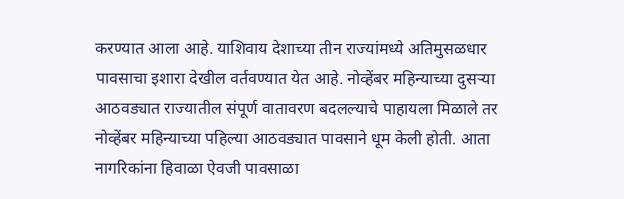करण्यात आला आहे. याशिवाय देशाच्या तीन राज्यांमध्ये अतिमुसळधार पावसाचा इशारा देखील वर्तवण्यात येत आहे. नोव्हेंबर महिन्याच्या दुसऱ्या आठवड्यात राज्यातील संपूर्ण वातावरण बदलल्याचे पाहायला मिळाले तर नोव्हेंबर महिन्याच्या पहिल्या आठवड्यात पावसाने धूम केली होती. आता नागरिकांना हिवाळा ऐवजी पावसाळा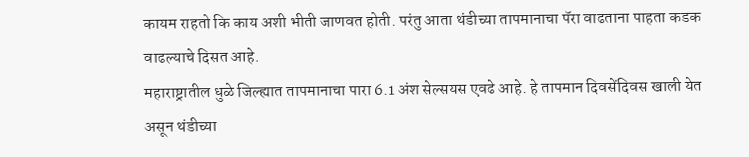कायम राहतो कि काय अशी भीती जाणवत होती. परंतु आता थंडीच्या तापमानाचा पॅरा वाढताना पाहता कडक वाढल्याचे दिसत आहे.
महाराष्ट्रातील धुळे जिल्ह्यात तापमानाचा पारा 6.1 अंश सेल्सयस एवढे आहे. हे तापमान दिवसेंदिवस खाली येत असून थंडीच्या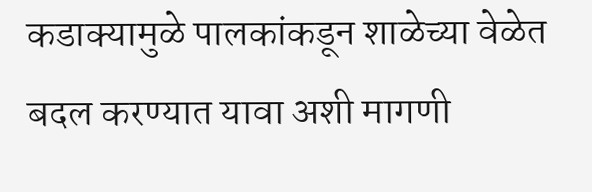कडाक्यामुळे पालकांकडून शाळेच्या वेळेत बदल करण्यात यावा अशी मागणी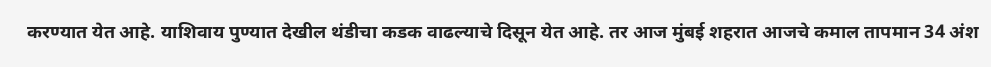करण्यात येत आहे. याशिवाय पुण्यात देखील थंडीचा कडक वाढल्याचे दिसून येत आहे. तर आज मुंबई शहरात आजचे कमाल तापमान 34 अंश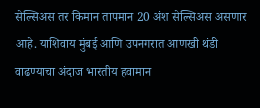सेल्सिअस तर किमान तापमान 20 अंश सेल्सिअस असणार आहे. याशिवाय मुंबई आणि उपनगरात आणखी थंडी वाढण्याचा अंदाज भारतीय हवामान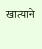खात्याने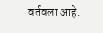वर्तवला आहे.